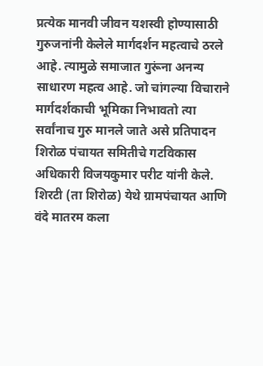प्रत्येक मानवी जीवन यशस्वी होण्यासाठी गुरुजनांनी केलेले मार्गदर्शन महत्वाचे ठरले आहे. त्यामुळे समाजात गुरूंना अनन्य साधारण महत्व आहे. जो चांगल्या विचाराने मार्गदर्शकाची भूमिका निभावतो त्या सर्वांनाच गुरु मानले जाते असे प्रतिपादन शिरोळ पंचायत समितीचे गटविकास अधिकारी विजयकुमार परीट यांनी केले.
शिरटी (ता शिरोळ) येथे ग्रामपंचायत आणि वंदे मातरम कला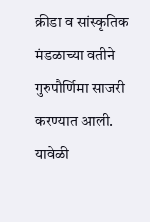क्रीडा व सांस्कृतिक मंडळाच्या वतीने गुरुपौर्णिमा साजरी करण्यात आली. यावेळी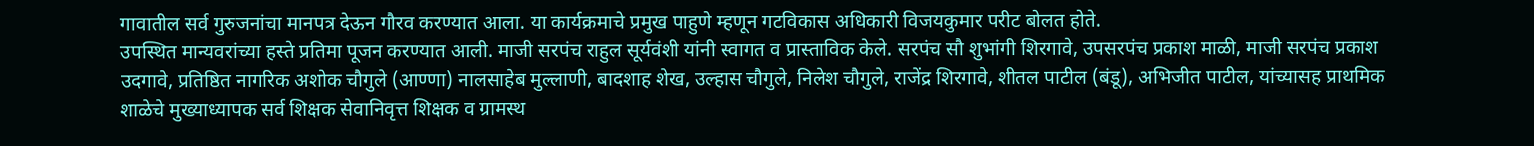गावातील सर्व गुरुजनांचा मानपत्र देऊन गौरव करण्यात आला. या कार्यक्रमाचे प्रमुख पाहुणे म्हणून गटविकास अधिकारी विजयकुमार परीट बोलत होते.
उपस्थित मान्यवरांच्या हस्ते प्रतिमा पूजन करण्यात आली. माजी सरपंच राहुल सूर्यवंशी यांनी स्वागत व प्रास्ताविक केले. सरपंच सौ शुभांगी शिरगावे, उपसरपंच प्रकाश माळी, माजी सरपंच प्रकाश उदगावे, प्रतिष्ठित नागरिक अशोक चौगुले (आण्णा) नालसाहेब मुल्लाणी, बादशाह शेख, उल्हास चौगुले, निलेश चौगुले, राजेंद्र शिरगावे, शीतल पाटील (बंडू), अभिजीत पाटील, यांच्यासह प्राथमिक शाळेचे मुख्याध्यापक सर्व शिक्षक सेवानिवृत्त शिक्षक व ग्रामस्थ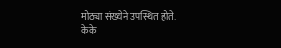मोठ्या संख्येने उपस्थित होते.
केके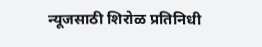न्यूजसाठी शिरोळ प्रतिनिधी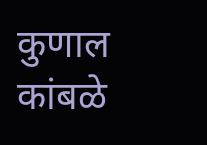कुणाल कांबळे